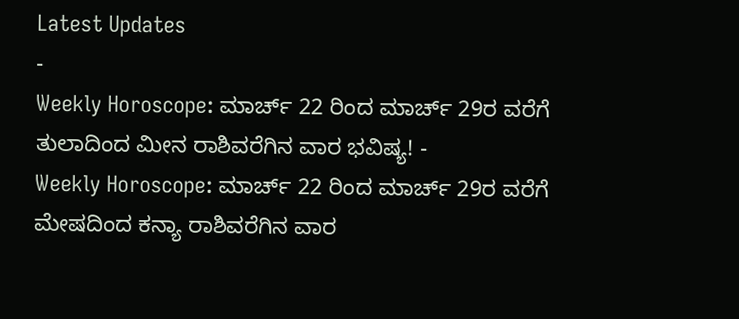Latest Updates
-
Weekly Horoscope: ಮಾರ್ಚ್ 22 ರಿಂದ ಮಾರ್ಚ್ 29ರ ವರೆಗೆ ತುಲಾದಿಂದ ಮೀನ ರಾಶಿವರೆಗಿನ ವಾರ ಭವಿಷ್ಯ! -
Weekly Horoscope: ಮಾರ್ಚ್ 22 ರಿಂದ ಮಾರ್ಚ್ 29ರ ವರೆಗೆ ಮೇಷದಿಂದ ಕನ್ಯಾ ರಾಶಿವರೆಗಿನ ವಾರ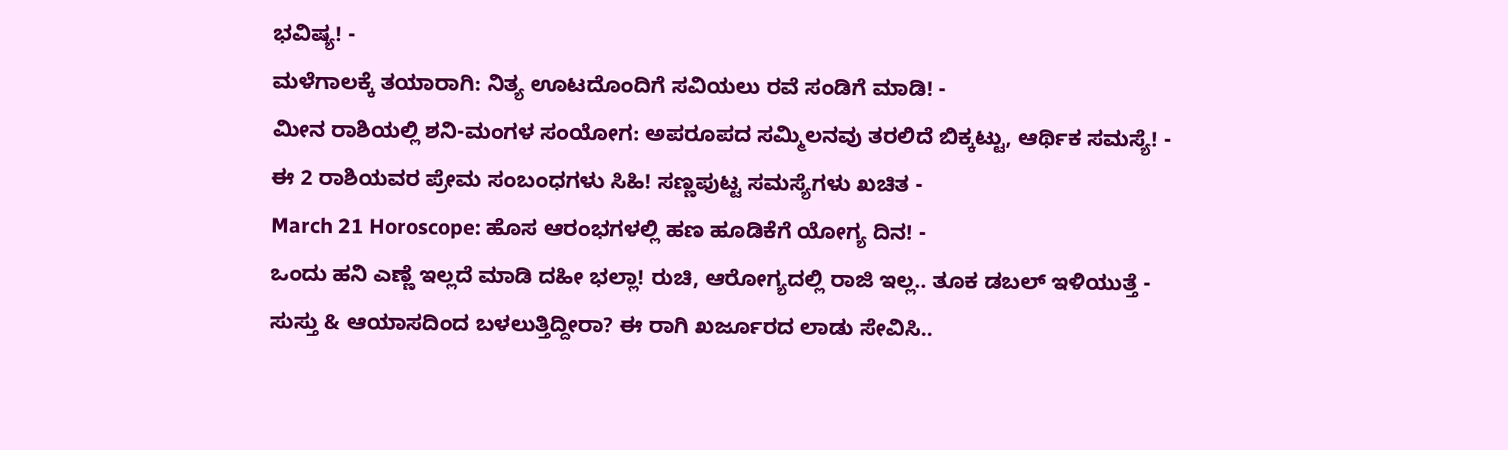ಭವಿಷ್ಯ! -
ಮಳೆಗಾಲಕ್ಕೆ ತಯಾರಾಗಿ: ನಿತ್ಯ ಊಟದೊಂದಿಗೆ ಸವಿಯಲು ರವೆ ಸಂಡಿಗೆ ಮಾಡಿ! -
ಮೀನ ರಾಶಿಯಲ್ಲಿ ಶನಿ-ಮಂಗಳ ಸಂಯೋಗ: ಅಪರೂಪದ ಸಮ್ಮಿಲನವು ತರಲಿದೆ ಬಿಕ್ಕಟ್ಟು, ಆರ್ಥಿಕ ಸಮಸ್ಯೆ! -
ಈ 2 ರಾಶಿಯವರ ಪ್ರೇಮ ಸಂಬಂಧಗಳು ಸಿಹಿ! ಸಣ್ಣಪುಟ್ಟ ಸಮಸ್ಯೆಗಳು ಖಚಿತ -
March 21 Horoscope: ಹೊಸ ಆರಂಭಗಳಲ್ಲಿ ಹಣ ಹೂಡಿಕೆಗೆ ಯೋಗ್ಯ ದಿನ! -
ಒಂದು ಹನಿ ಎಣ್ಣೆ ಇಲ್ಲದೆ ಮಾಡಿ ದಹೀ ಭಲ್ಲಾ! ರುಚಿ, ಆರೋಗ್ಯದಲ್ಲಿ ರಾಜಿ ಇಲ್ಲ.. ತೂಕ ಡಬಲ್ ಇಳಿಯುತ್ತೆ -
ಸುಸ್ತು & ಆಯಾಸದಿಂದ ಬಳಲುತ್ತಿದ್ದೀರಾ? ಈ ರಾಗಿ ಖರ್ಜೂರದ ಲಾಡು ಸೇವಿಸಿ..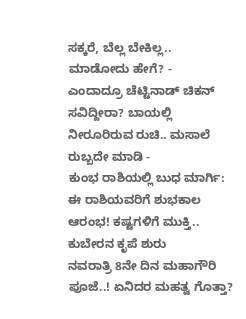ಸಕ್ಕರೆ, ಬೆಲ್ಲ ಬೇಕಿಲ್ಲ.. ಮಾಡೋದು ಹೇಗೆ? -
ಎಂದಾದ್ರೂ ಚೆಟ್ಟಿನಾಡ್ ಚಿಕನ್ ಸವಿದ್ದೀರಾ? ಬಾಯಲ್ಲಿ ನೀರೂರಿರುವ ರುಚಿ.. ಮಸಾಲೆ ರುಬ್ಬದೇ ಮಾಡಿ -
ಕುಂಭ ರಾಶಿಯಲ್ಲಿ ಬುಧ ಮಾರ್ಗಿ: ಈ ರಾಶಿಯವರಿಗೆ ಶುಭಕಾಲ ಆರಂಭ! ಕಷ್ಟಗಳಿಗೆ ಮುಕ್ತಿ.. ಕುಬೇರನ ಕೃಪೆ ಶುರು
ನವರಾತ್ರಿ 8ನೇ ದಿನ ಮಹಾಗೌರಿ ಪೂಜೆ..! ಏನಿದರ ಮಹತ್ವ ಗೊತ್ತಾ?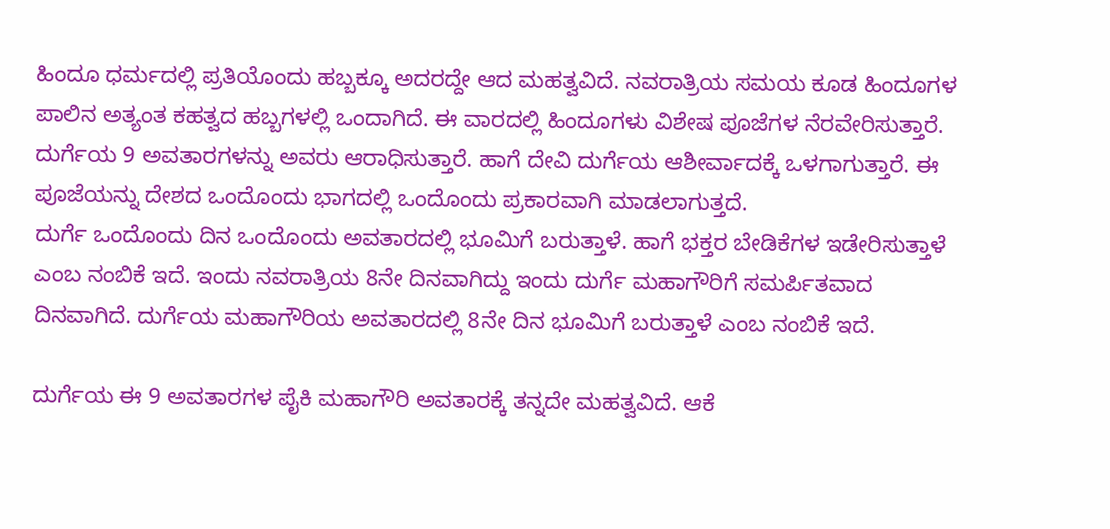ಹಿಂದೂ ಧರ್ಮದಲ್ಲಿ ಪ್ರತಿಯೊಂದು ಹಬ್ಬಕ್ಕೂ ಅದರದ್ದೇ ಆದ ಮಹತ್ವವಿದೆ. ನವರಾತ್ರಿಯ ಸಮಯ ಕೂಡ ಹಿಂದೂಗಳ ಪಾಲಿನ ಅತ್ಯಂತ ಕಹತ್ವದ ಹಬ್ಬಗಳಲ್ಲಿ ಒಂದಾಗಿದೆ. ಈ ವಾರದಲ್ಲಿ ಹಿಂದೂಗಳು ವಿಶೇಷ ಪೂಜೆಗಳ ನೆರವೇರಿಸುತ್ತಾರೆ. ದುರ್ಗೆಯ 9 ಅವತಾರಗಳನ್ನು ಅವರು ಆರಾಧಿಸುತ್ತಾರೆ. ಹಾಗೆ ದೇವಿ ದುರ್ಗೆಯ ಆಶೀರ್ವಾದಕ್ಕೆ ಒಳಗಾಗುತ್ತಾರೆ. ಈ ಪೂಜೆಯನ್ನು ದೇಶದ ಒಂದೊಂದು ಭಾಗದಲ್ಲಿ ಒಂದೊಂದು ಪ್ರಕಾರವಾಗಿ ಮಾಡಲಾಗುತ್ತದೆ.
ದುರ್ಗೆ ಒಂದೊಂದು ದಿನ ಒಂದೊಂದು ಅವತಾರದಲ್ಲಿ ಭೂಮಿಗೆ ಬರುತ್ತಾಳೆ. ಹಾಗೆ ಭಕ್ತರ ಬೇಡಿಕೆಗಳ ಇಡೇರಿಸುತ್ತಾಳೆ ಎಂಬ ನಂಬಿಕೆ ಇದೆ. ಇಂದು ನವರಾತ್ರಿಯ 8ನೇ ದಿನವಾಗಿದ್ದು ಇಂದು ದುರ್ಗೆ ಮಹಾಗೌರಿಗೆ ಸಮರ್ಪಿತವಾದ ದಿನವಾಗಿದೆ. ದುರ್ಗೆಯ ಮಹಾಗೌರಿಯ ಅವತಾರದಲ್ಲಿ 8ನೇ ದಿನ ಭೂಮಿಗೆ ಬರುತ್ತಾಳೆ ಎಂಬ ನಂಬಿಕೆ ಇದೆ.

ದುರ್ಗೆಯ ಈ 9 ಅವತಾರಗಳ ಪೈಕಿ ಮಹಾಗೌರಿ ಅವತಾರಕ್ಕೆ ತನ್ನದೇ ಮಹತ್ವವಿದೆ. ಆಕೆ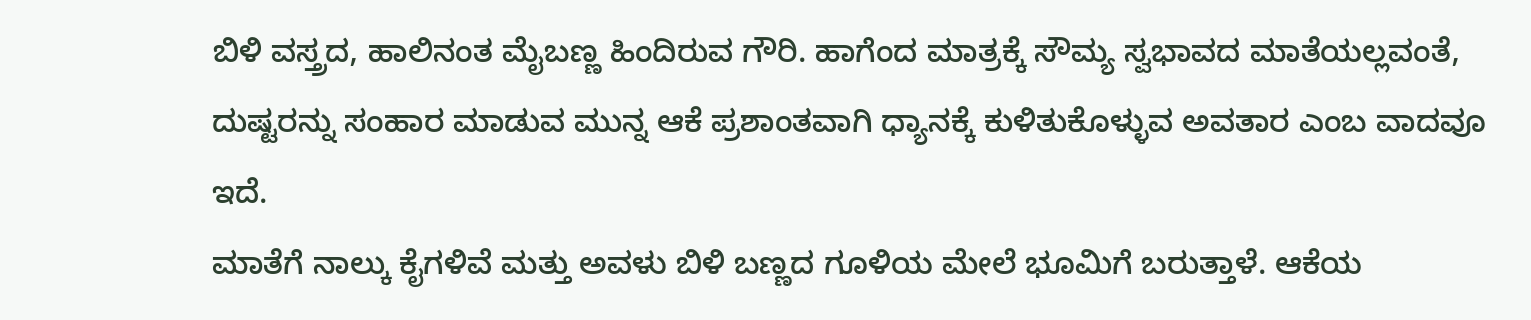ಬಿಳಿ ವಸ್ತ್ರದ, ಹಾಲಿನಂತ ಮೈಬಣ್ಣ ಹಿಂದಿರುವ ಗೌರಿ. ಹಾಗೆಂದ ಮಾತ್ರಕ್ಕೆ ಸೌಮ್ಯ ಸ್ವಭಾವದ ಮಾತೆಯಲ್ಲವಂತೆ, ದುಷ್ಟರನ್ನು ಸಂಹಾರ ಮಾಡುವ ಮುನ್ನ ಆಕೆ ಪ್ರಶಾಂತವಾಗಿ ಧ್ಯಾನಕ್ಕೆ ಕುಳಿತುಕೊಳ್ಳುವ ಅವತಾರ ಎಂಬ ವಾದವೂ ಇದೆ.
ಮಾತೆಗೆ ನಾಲ್ಕು ಕೈಗಳಿವೆ ಮತ್ತು ಅವಳು ಬಿಳಿ ಬಣ್ಣದ ಗೂಳಿಯ ಮೇಲೆ ಭೂಮಿಗೆ ಬರುತ್ತಾಳೆ. ಆಕೆಯ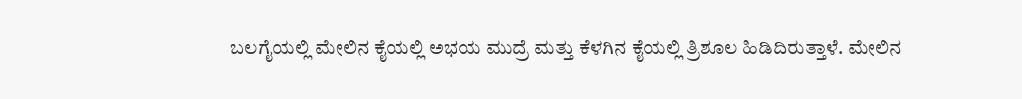ಬಲಗೈಯಲ್ಲಿ ಮೇಲಿನ ಕೈಯಲ್ಲಿ ಅಭಯ ಮುದ್ರೆ ಮತ್ತು ಕೆಳಗಿನ ಕೈಯಲ್ಲಿ ತ್ರಿಶೂಲ ಹಿಡಿದಿರುತ್ತಾಳೆ. ಮೇಲಿನ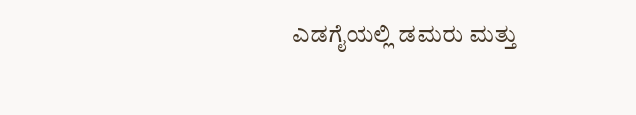ಎಡಗೈಯಲ್ಲಿ ಡಮರು ಮತ್ತು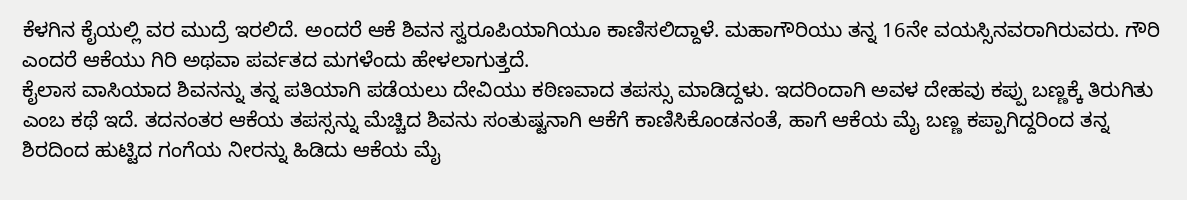ಕೆಳಗಿನ ಕೈಯಲ್ಲಿ ವರ ಮುದ್ರೆ ಇರಲಿದೆ. ಅಂದರೆ ಆಕೆ ಶಿವನ ಸ್ವರೂಪಿಯಾಗಿಯೂ ಕಾಣಿಸಲಿದ್ದಾಳೆ. ಮಹಾಗೌರಿಯು ತನ್ನ 16ನೇ ವಯಸ್ಸಿನವರಾಗಿರುವರು. ಗೌರಿ ಎಂದರೆ ಆಕೆಯು ಗಿರಿ ಅಥವಾ ಪರ್ವತದ ಮಗಳೆಂದು ಹೇಳಲಾಗುತ್ತದೆ.
ಕೈಲಾಸ ವಾಸಿಯಾದ ಶಿವನನ್ನು ತನ್ನ ಪತಿಯಾಗಿ ಪಡೆಯಲು ದೇವಿಯು ಕಠಿಣವಾದ ತಪಸ್ಸು ಮಾಡಿದ್ದಳು. ಇದರಿಂದಾಗಿ ಅವಳ ದೇಹವು ಕಪ್ಪು ಬಣ್ಣಕ್ಕೆ ತಿರುಗಿತು ಎಂಬ ಕಥೆ ಇದೆ. ತದನಂತರ ಆಕೆಯ ತಪಸ್ಸನ್ನು ಮೆಚ್ಚಿದ ಶಿವನು ಸಂತುಷ್ಟನಾಗಿ ಆಕೆಗೆ ಕಾಣಿಸಿಕೊಂಡನಂತೆ, ಹಾಗೆ ಆಕೆಯ ಮೈ ಬಣ್ಣ ಕಪ್ಪಾಗಿದ್ದರಿಂದ ತನ್ನ ಶಿರದಿಂದ ಹುಟ್ಟಿದ ಗಂಗೆಯ ನೀರನ್ನು ಹಿಡಿದು ಆಕೆಯ ಮೈ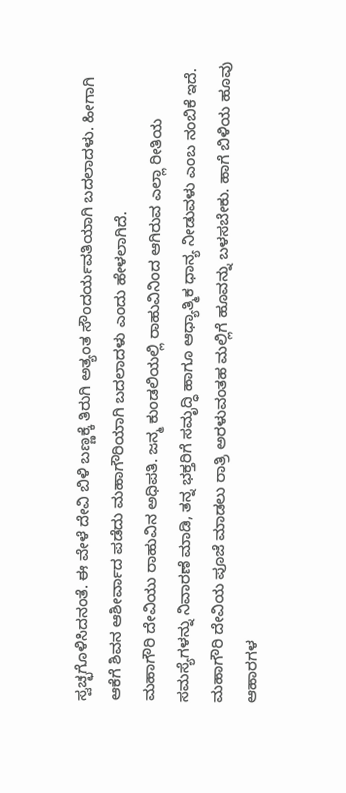ಸ್ವಚ್ಛಗೊಳಿಸಿದನಂತೆ. ಈ ವೇಳೆ ದೇವಿ ಬಿಳಿ ಬಣ್ಣಕ್ಕೆ ತಿರುಗಿ ಅತ್ಯಂತ ಸೌಂದರ್ಯವತಿಯಾಗಿ ಬದಲಾದಳು. ಹೀಗಾಗಿ ಆಕೆಗೆ ಶಿವನ ಆಶೀರ್ವಾದ ಪಡೆದು ಮಹಾಗೌರಿಯಾಗಿ ಬದಲಾದಳು ಎಂದು ಹೇಳಲಾಗಿದೆ.
ಮಹಾಗೌರಿ ದೇವಿಯು ರಾಹುವಿನ ಅಧಿಪತಿ. ಜನ್ಮ ಕುಂಡಲಿಯಲ್ಲಿ ರಾಹುವಿನಿಂದ ಆಗಿರುವ ಎಲ್ಲಾ ರೀತಿಯ ಸಮಸ್ಯೆಗಳನ್ನು ನಿವಾರಣೆ ಮಾಡಿ, ತನ್ನ ಭಕ್ತರಿಗೆ ಸಮೃದ್ಧಿ ಹಾಗೂ ಆಧ್ಯಾತ್ಮಿಕ ಧಾನ್ಯ ನೀಡುವಳು ಎಂಬ ನಂಬಿಕೆ ಇದೆ. ಮಹಾಗೌರಿ ದೇವಿಯ ಪೂಜೆ ಮಾಡಲು ರಾತ್ರಿ ಅರಳುವಂತಹ ಮಲ್ಲಿಗೆ ಹೂವನ್ನು ಬಳಸಬೇಕು. ಹಾಗೆ ಬಿಳಿಯ ಹೂವು ಆಹಾರಗಳ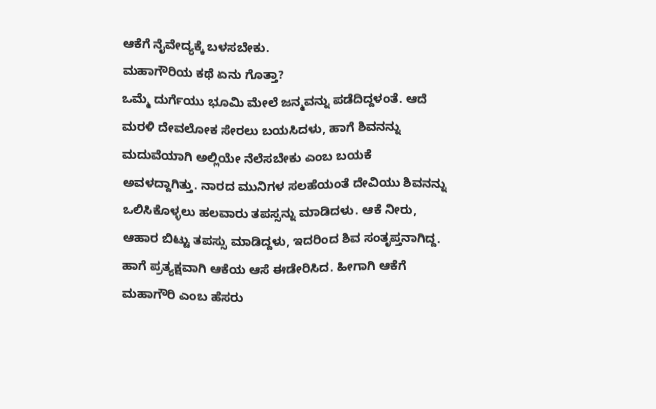ಆಕೆಗೆ ನೈವೇದ್ಯಕ್ಕೆ ಬಳಸಬೇಕು.
ಮಹಾಗೌರಿಯ ಕಥೆ ಏನು ಗೊತ್ತಾ?
ಒಮ್ಮೆ ದುರ್ಗೆಯು ಭೂಮಿ ಮೇಲೆ ಜನ್ಮವನ್ನು ಪಡೆದಿದ್ದಳಂತೆ. ಆದೆ ಮರಳಿ ದೇವಲೋಕ ಸೇರಲು ಬಯಸಿದಳು, ಹಾಗೆ ಶಿವನನ್ನು ಮದುವೆಯಾಗಿ ಅಲ್ಲಿಯೇ ನೆಲೆಸಬೇಕು ಎಂಬ ಬಯಕೆ ಅವಳದ್ದಾಗಿತ್ತು. ನಾರದ ಮುನಿಗಳ ಸಲಹೆಯಂತೆ ದೇವಿಯು ಶಿವನನ್ನು ಒಲಿಸಿಕೊಳ್ಳಲು ಹಲವಾರು ತಪಸ್ಸನ್ನು ಮಾಡಿದಳು. ಆಕೆ ನೀರು, ಆಹಾರ ಬಿಟ್ಟು ತಪಸ್ಸು ಮಾಡಿದ್ದಳು, ಇದರಿಂದ ಶಿವ ಸಂತೃಪ್ತನಾಗಿದ್ದ. ಹಾಗೆ ಪ್ರತ್ಯಕ್ಷವಾಗಿ ಆಕೆಯ ಆಸೆ ಈಡೇರಿಸಿದ. ಹೀಗಾಗಿ ಆಕೆಗೆ ಮಹಾಗೌರಿ ಎಂಬ ಹೆಸರು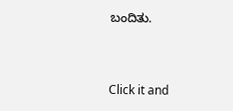ಬಂದಿತು.



Click it and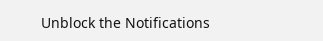Unblock the Notifications